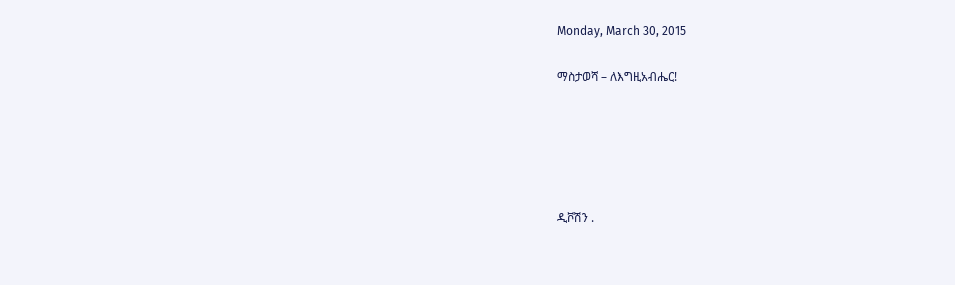Monday, March 30, 2015

ማስታወሻ – ለእግዚአብሔር!





ዲቮሽን .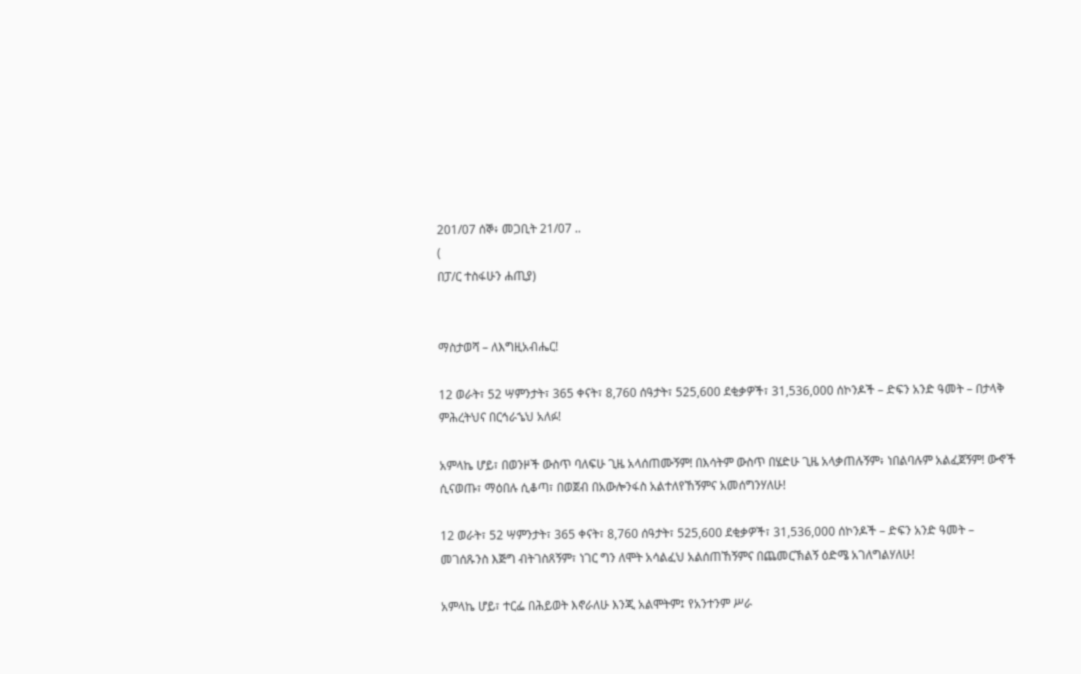201/07 ሰኞ፥ መጋቢት 21/07 ..
(
በፓ/ር ተስፋሁን ሐጢያ)


ማስታወሻ – ለእግዚአብሔር!

12 ወራት፣ 52 ሣምንታት፣ 365 ቀናት፣ 8,760 ሰዓታት፣ 525,600 ደቂቃዎች፣ 31,536,000 ሰኮንዶች – ድፍን አንድ ዓመት – በታላቅ ምሕረትህና በርኅራኄህ አለፉ!

አምላኬ ሆይ፣ በወንዞች ውስጥ ባለፍሁ ጊዜ አላሰጠሙኝም! በእሳትም ውስጥ በሄድሁ ጊዜ አላቃጠሉኝም፥ ነበልባሉም አልፈጀኝም! ውኆች ሲናወጡ፣ ማዕበሉ ሲቆጣ፣ በወጀብ በአውሎንፋስ አልተለየኸኝምና አመሰግንሃለሁ!

12 ወራት፣ 52 ሣምንታት፣ 365 ቀናት፣ 8,760 ሰዓታት፣ 525,600 ደቂቃዎች፣ 31,536,000 ሰኮንዶች – ድፍን አንድ ዓመት – መገሰጹንስ እጅግ ብትገስጸኝም፣ ነገር ግን ለሞት አሳልፈህ አልሰጠኸኝምና በጨመርኽልኝ ዕድሜ አገለግልሃለሁ!

አምላኬ ሆይ፣ ተርፌ በሕይወት እኖራለሁ እንጂ አልሞትም፤ የአንተንም ሥራ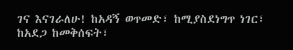ገና እናገራለሁ! ከአዳኝ ወጥመድ፣ ከሚያስደነግጥ ነገር፣ ከአደጋ ከመቅሰፍት፣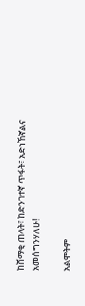ከሸማቂ ጠላት፣ ከድንገተኛ ጥፋት፣ አድነኸኛልና አመሰግንሃለሁ!

አልሞትም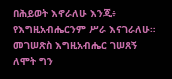በሕይወት እኖራለሁ እንጂ፥ የእግዚአብሔርንም ሥራ እናገራለሁ። መገሠጽስ እግዚአብሔር ገሠጸኝ ለሞት ግን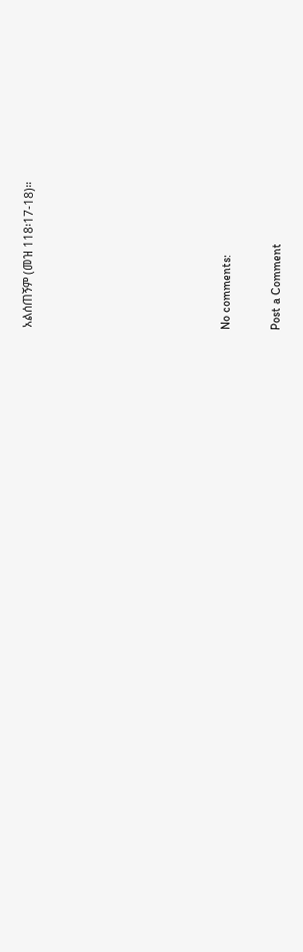አልሰጠኝም (መዝ 118፡17-18)።







No comments:

Post a Comment